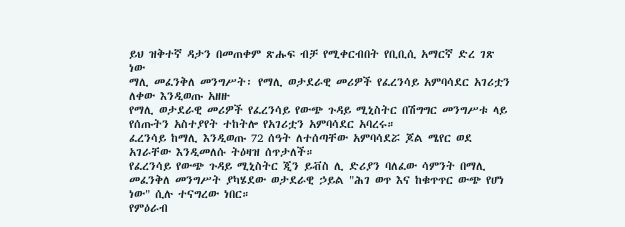ይህ ዝቅተኛ ዳታን በመጠቀም ጽሑፍ ብቻ የሚቀርብበት የቢቢሲ አማርኛ ድረ ገጽ ነው
ማሊ መፈንቅለ መንግሥት፡ የማሊ ወታደራዊ መሪዎች የፈረንሳይ አምባሳደር አገሪቷን ለቀው እንዲወጡ አዘዙ
የማሊ ወታደራዊ መሪዎች የፈረንሳይ የውጭ ጉዳይ ሚኒስትር በሽግግር መንግሥቱ ላይ የሰጡትን አስተያየት ተከትሎ የአገሪቷን አምባሳደር አባረሩ።
ፈረንሳይ ከማሊ እንዲወጡ 72 ሰዓት ለተሰጣቸው አምባሳደሯ ጆል ሜየር ወደ አገራቸው እንዲመለሱ ትዕዛዝ ሰጥታለች።
የፈረንሳይ የውጭ ጉዳይ ሚኒስትር ጂን ይቭስ ሊ ድሪያን ባለፈው ሳምንት በማሊ መፈንቅለ መንግሥት ያካሄደው ወታደራዊ ኃይል "ሕገ ወጥ እና ከቁጥጥር ውጭ የሆነ ነው" ሲሉ ተናግረው ነበር።
የምዕራብ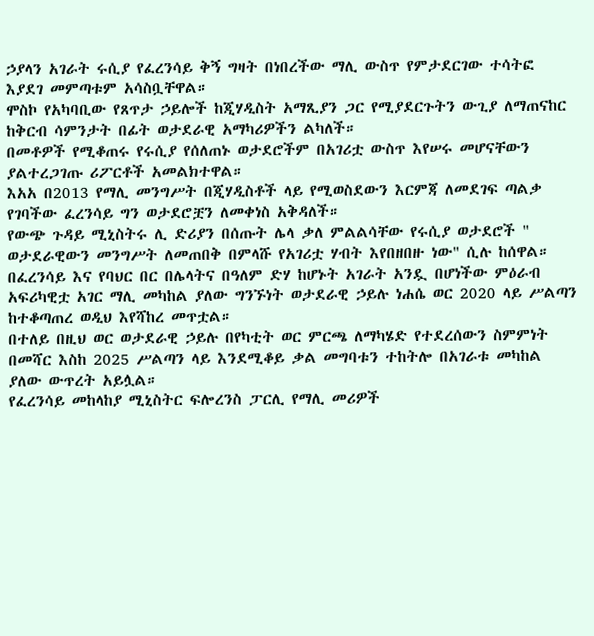ኃያላን አገራት ሩሲያ የፈረንሳይ ቅኝ ግዛት በነበረችው ማሊ ውስጥ የምታደርገው ተሳትፎ እያደገ መምጣቱም አሳስቧቸዋል።
ሞስኮ የአካባቢው የጸጥታ ኃይሎች ከጂሃዲስት አማጺያን ጋር የሚያደርጉትን ውጊያ ለማጠናከር ከቅርብ ሳምንታት በፊት ወታደራዊ አማካሪዎችን ልካለች።
በመቶዎች የሚቆጠሩ የሩሲያ የሰለጠኑ ወታደሮችም በአገሪቷ ውስጥ እየሠሩ መሆናቸውን ያልተረጋገጡ ሪፖርቶች አመልክተዋል።
እአአ በ2013 የማሊ መንግሥት በጂሃዲስቶች ላይ የሚወስደውን እርምጃ ለመደገፍ ጣልቃ የገባችው ፈረንሳይ ግን ወታደሮቿን ለመቀነስ አቅዳለች።
የውጭ ጉዳይ ሚኒስትሩ ሊ ድሪያን በሰጡት ሌላ ቃለ ምልልሳቸው የሩሲያ ወታደሮች " ወታደራዊውን መንግሥት ለመጠበቅ በምላሹ የአገሪቷ ሃብት እየበዘበዙ ነው" ሲሉ ከሰዋል።
በፈረንሳይ እና የባህር በር በሌላትና በዓለም ድሃ ከሆኑት አገራት አንዷ በሆነችው ምዕራብ አፍሪካዊቷ አገር ማሊ መካከል ያለው ግንኙነት ወታደራዊ ኃይሉ ነሐሴ ወር 2020 ላይ ሥልጣን ከተቆጣጠረ ወዲህ እየሻከረ መጥቷል።
በተለይ በዚህ ወር ወታደራዊ ኃይሉ በየካቲት ወር ምርጫ ለማካሄድ የተደረሰውን ስምምነት በመሻር እስከ 2025 ሥልጣን ላይ እንደሚቆይ ቃል መግባቱን ተከትሎ በአገራቱ መካከል ያለው ውጥረት አይሏል።
የፈረንሳይ መከላከያ ሚኒስትር ፍሎረንስ ፓርሊ የማሊ መሪዎች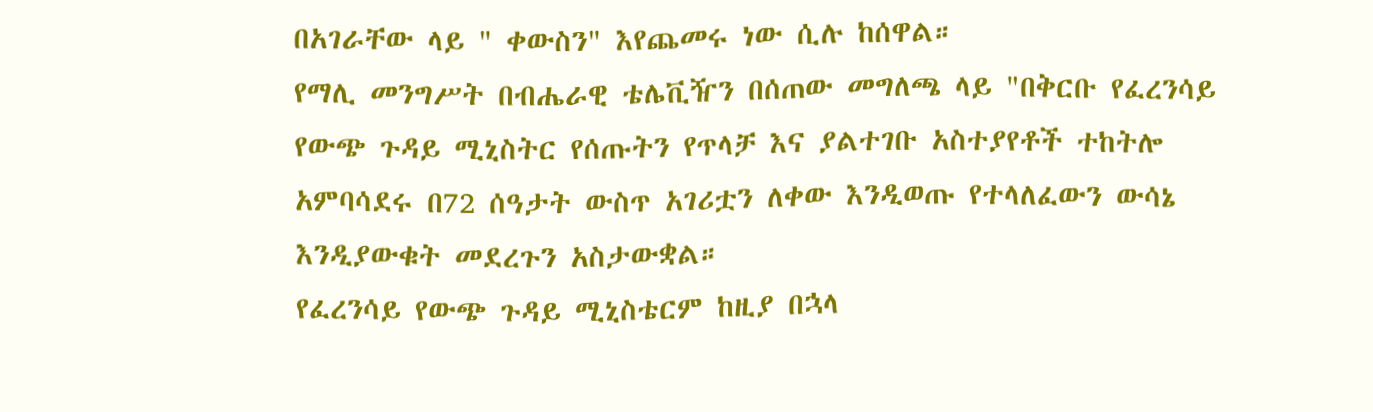በአገራቸው ላይ " ቀውስን" እየጨመሩ ነው ሲሉ ከሰዋል።
የማሊ መንግሥት በብሔራዊ ቴሌቪዥን በሰጠው መግለጫ ላይ "በቅርቡ የፈረንሳይ የውጭ ጉዳይ ሚኒስትር የሰጡትን የጥላቻ እና ያልተገቡ አስተያየቶች ተከትሎ አምባሳደሩ በ72 ሰዓታት ውስጥ አገሪቷን ለቀው እንዲወጡ የተላለፈውን ውሳኔ እንዲያውቁት መደረጉን አስታውቋል።
የፈረንሳይ የውጭ ጉዳይ ሚኒስቴርም ከዚያ በኋላ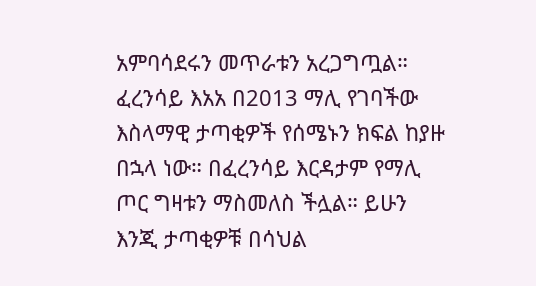አምባሳደሩን መጥራቱን አረጋግጧል።
ፈረንሳይ እአአ በ2013 ማሊ የገባችው እስላማዊ ታጣቂዎች የሰሜኑን ክፍል ከያዙ በኋላ ነው። በፈረንሳይ እርዳታም የማሊ ጦር ግዛቱን ማስመለስ ችሏል። ይሁን እንጂ ታጣቂዎቹ በሳህል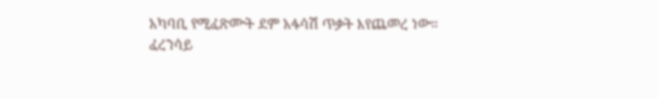አካባቢ የሚፈጽሙት ደም አፋሳሽ ጥቃት እየጨመረ ነው።
ፈረንሳይ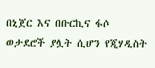በኒጀር እና በቡርኪና ፋሶ ወታደሮች ያሏት ሲሆን የጂሃዲስት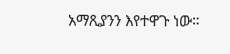አማጺያንን እየተዋጉ ነው።